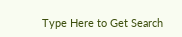Type Here to Get Search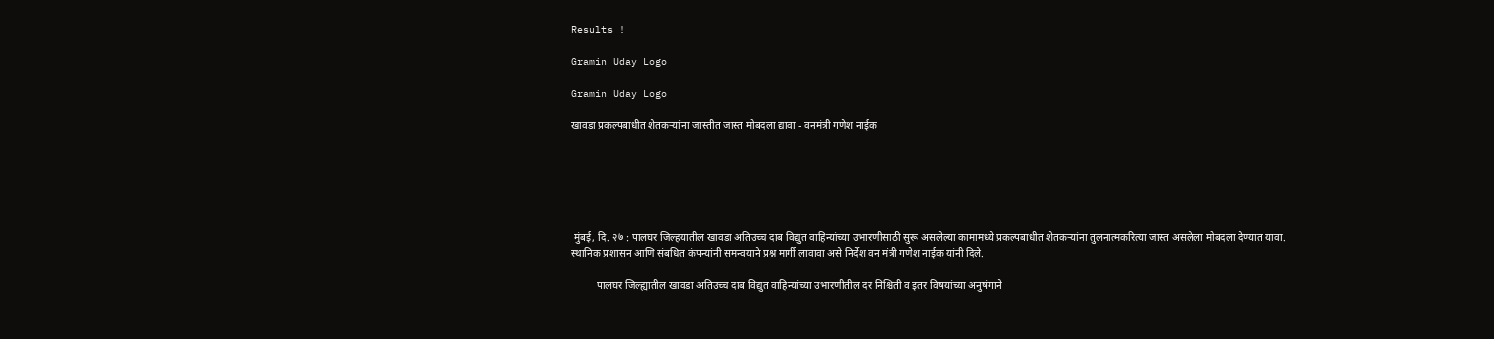Results !

Gramin Uday Logo

Gramin Uday Logo

खावडा प्रकल्पबाधीत शेतकऱ्यांना जास्तीत जास्त मोबदला द्यावा - वनमंत्री गणेश नाईक






 मुंबई, दि. २७ : पालघर जिल्हयातील खावडा अतिउच्च दाब विद्युत वाहिन्यांच्या उभारणीसाठी सुरू असलेल्या कामामध्ये प्रकल्पबाधीत शेतकऱ्यांना तुलनात्मकरित्या जास्त असलेला मोबदला देण्यात यावा. स्थानिक प्रशासन आणि संबधित कंपन्यांनी समन्वयाने प्रश्न मार्गी लावावा असे निर्देश वन मंत्री गणेश नाईक यांनी दिले.

          पालघर जिल्ह्यातील खावडा अतिउच्च दाब विद्युत वाहिन्यांच्या उभारणीतील दर निश्च‍िती व इतर विषयांच्या अनुषंगाने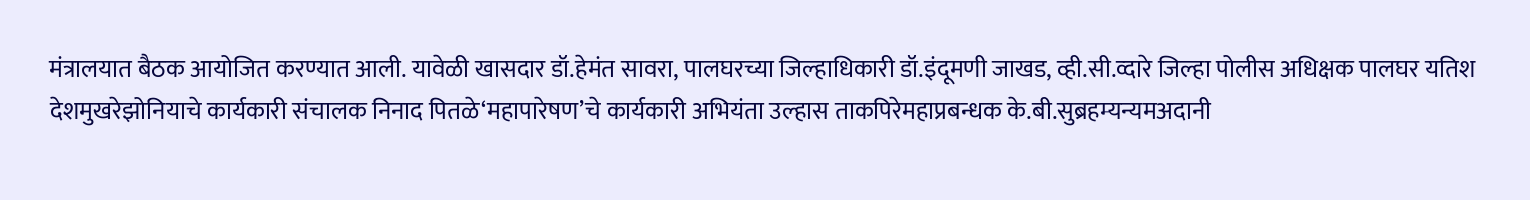मंत्रालयात बैठक आयोजित करण्यात आली. यावेळी खासदार डॉ.हेमंत सावरा, पालघरच्या जिल्हाधिकारी डॉ.इंदूमणी जाखड, व्ही.सी.व्दारे जिल्हा पोलीस अधिक्षक पालघर यतिश देशमुखरेझोनियाचे कार्यकारी संचालक निनाद पितळे‘महापारेषण’चे कार्यकारी अभियंता उल्हास ताकपिरेमहाप्रबन्धक के.बी.सुब्रहम्यन्यमअदानी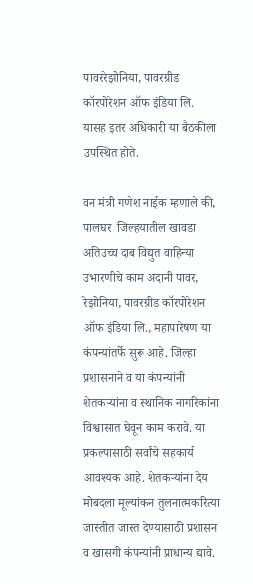पावररेझोनिया, पावरग्रीड कॉरपोरेशन ऑफ इंडिया लि. यासह इतर अधिकारी या बैठकीला उपस्थित होते.

वन मंत्री गणेश नाईक म्हणाले की, पालघर  जिल्हयातील खावडा अतिउच्च दाब विद्युत वाहिन्या उभारणीचे काम अदानी पावर, रेझोनिया, पावरग्रीड कॉरपोरेशन ऑफ इंडिया लि., महापारेषण या कंपन्यांतर्फे सुरू आहे. जिल्हा प्रशासनाने व या कंपन्यांनी शेतकऱ्यांना व स्थानिक नागरिकांना विश्वासात घेवून काम करावे. या प्रकल्पासाठी सर्वांचे सहकार्य आवश्यक आहे. शेतकऱ्यांना देय मोबदला मूल्यांकन तुलनात्मकरित्या जास्तीत जास्त देण्यासाठी प्रशासन व खासगी कंपन्यांनी प्राधान्य द्यावे.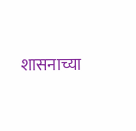शासनाच्या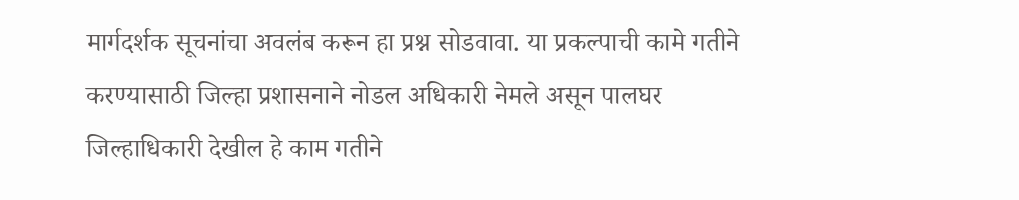मार्गदर्शक सूचनांचा अवलंब करून हा प्रश्न सोडवावा. या प्रकल्पाची कामे गतीने करण्यासाठी जिल्हा प्रशासनाने नोडल अधिकारी नेमले असून पालघर जिल्हाधिकारी देखील हे काम गतीने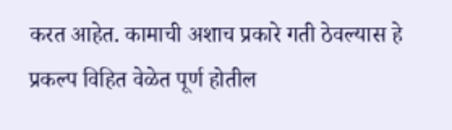करत आहेत. कामाची अशाच प्रकारे गती ठेवल्यास हे प्रकल्प विहित वेळेत पूर्ण होतील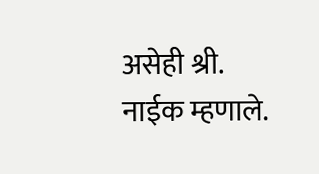असेही श्री. नाईक म्हणाले.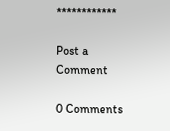************

Post a Comment

0 Comments